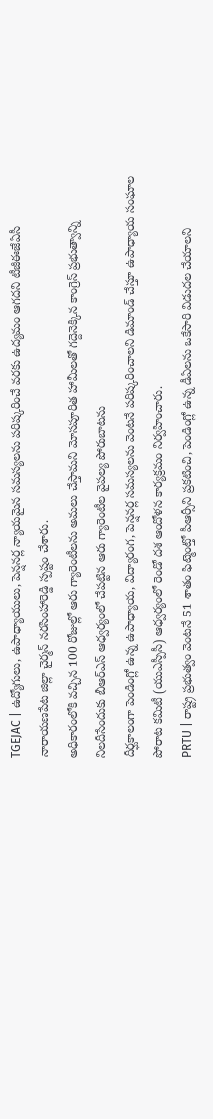TGEJAC | ఉద్యోగులు, ఉపాధ్యాయులు, పెన్షనర్ల న్యాయమైన సమస్యలను పరిష్కరించే వరకు ఉద్యమం ఆగదని టీజీఈజేఏసీ నారాయణపేట జిల్లా చైర్మన్ నరసింహారెడ్డి స్పష్టం చేశారు.
అధికారంలోకి వచ్చిన 100 రోజుల్లో ఆరు గ్యారెంటీలను అమలు చేస్తామని మోసపూరిత హామీలతో గద్దెనెక్కిన కాంగ్రెస్ ప్రభుత్వాన్ని నిలదీసేందుకు బీఆర్ఎస్ ఆధ్వర్యంలో చేపట్టిన ఆరు గ్యారెంటీల వైపల్య పోరుబాటను
దీర్ఘకాలంగా పెండింగ్లో ఉన్న ఉపాధ్యాయ, విద్యారంగ, పెన్షనర్ల సమస్యలను వెంటనే పరిష్కరించాలని డిమాండ్ చేస్తూ ఉపాధ్యాయ సంఘాల పోరాట కమిటీ (యుఎస్పీసీ) ఆధ్వర్యంలో రెండో దశ ఆందోళన కార్యక్రమం నిర్వహించారు.
PRTU | రాష్ట్ర ప్రభుత్వం వెంటనే 51 శాతం ఫిట్మెంట్తో పీఆర్సీని ప్రకటించి, పెండింగ్లో ఉన్న డీఏలను ఒకేసారి విడుదల చేయాలని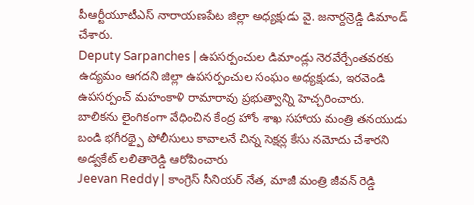పీఆర్టీయూటీఎస్ నారాయణపేట జిల్లా అధ్యక్షుడు వై. జనార్దన్రెడ్డి డిమాండ్ చేశారు.
Deputy Sarpanches | ఉపసర్పంచుల డిమాండ్లు నెరవేర్చేంతవరకు ఉద్యమం ఆగదని జిల్లా ఉపసర్పంచుల సంఘం అధ్యక్షుడు, ఇరవెండి ఉపసర్పంచ్ మహంకాళి రామారావు ప్రభుత్వాన్ని హెచ్చరించారు.
బాలికను లైంగికంగా వేధించిన కేంద్ర హోం శాఖ సహాయ మంత్రి తనయుడు బండి భగీరథ్పై పోలీసులు కావాలనే చిన్న సెక్షన్ల కేసు నమోదు చేశారని అడ్వకేట్ లలితారెడ్డి ఆరోపించారు
Jeevan Reddy | కాంగ్రెస్ సీనియర్ నేత, మాజీ మంత్రి జీవన్ రెడ్డి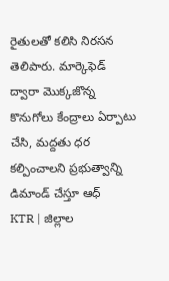రైతులతో కలిసి నిరసన తెలిపారు. మార్కెఫెడ్ ద్వారా మొక్కజొన్న కొనుగోలు కేంద్రాలు ఏర్పాటు చేసి, మద్దతు ధర కల్పించాలని ప్రభుత్వాన్ని డిమాండ్ చేస్తూ ఆధ్
KTR | జిల్లాల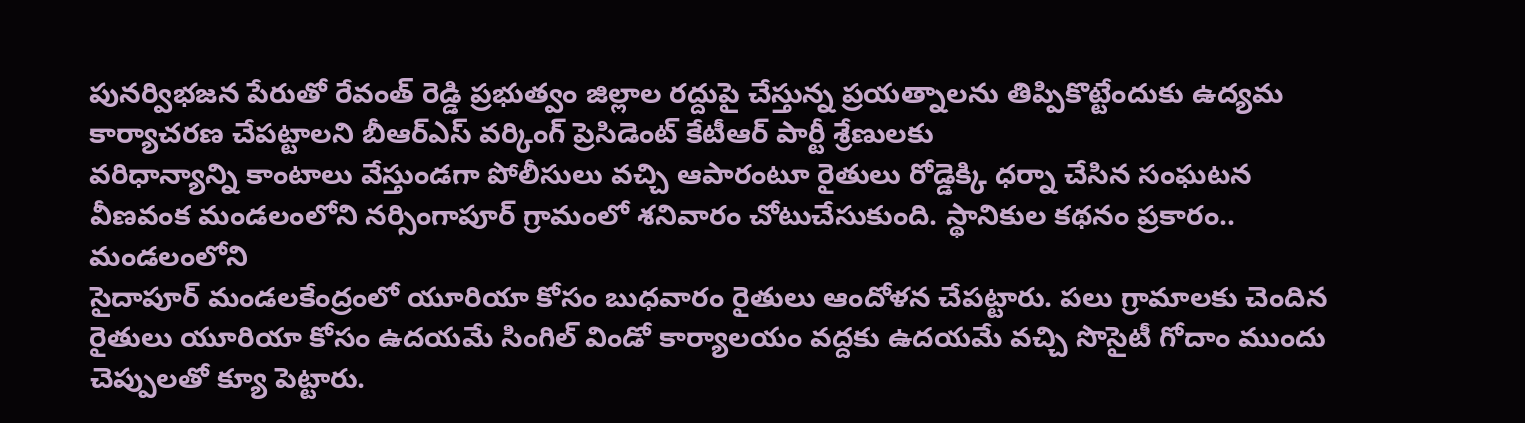పునర్విభజన పేరుతో రేవంత్ రెడ్డి ప్రభుత్వం జిల్లాల రద్దుపై చేస్తున్న ప్రయత్నాలను తిప్పికొట్టేందుకు ఉద్యమ కార్యాచరణ చేపట్టాలని బీఆర్ఎస్ వర్కింగ్ ప్రెసిడెంట్ కేటీఆర్ పార్టీ శ్రేణులకు
వరిధాన్యాన్ని కాంటాలు వేస్తుండగా పోలీసులు వచ్చి ఆపారంటూ రైతులు రోడ్డెక్కి ధర్నా చేసిన సంఘటన వీణవంక మండలంలోని నర్సింగాపూర్ గ్రామంలో శనివారం చోటుచేసుకుంది. స్థానికుల కథనం ప్రకారం.. మండలంలోని
సైదాపూర్ మండలకేంద్రంలో యూరియా కోసం బుధవారం రైతులు ఆందోళన చేపట్టారు. పలు గ్రామాలకు చెందిన రైతులు యూరియా కోసం ఉదయమే సింగిల్ విండో కార్యాలయం వద్దకు ఉదయమే వచ్చి సొసైటీ గోదాం ముందు చెప్పులతో క్యూ పెట్టారు.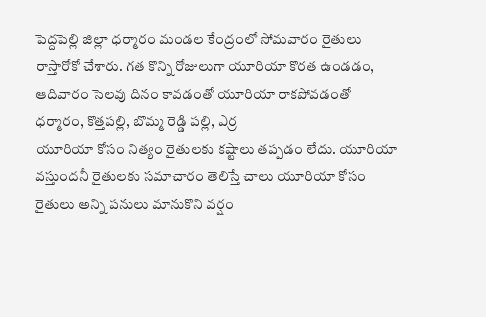పెద్దపెల్లి జిల్లా ధర్మారం మండల కేంద్రంలో సోమవారం రైతులు రాస్తారోకో చేశారు. గత కొన్ని రోజులుగా యూరియా కొరత ఉండడం, ఆదివారం సెలవు దినం కావడంతో యూరియా రాకపోవడంతో ధర్మారం, కొత్తపల్లి, బొమ్మ రెడ్డి పల్లి, ఎర్ర
యూరియా కోసం నిత్యం రైతులకు కష్టాలు తప్పడం లేదు. యూరియా వస్తుందనీ రైతులకు సమాచారం తెలిస్తే చాలు యూరియా కోసం రైతులు అన్ని పనులు మానుకొని వర్షం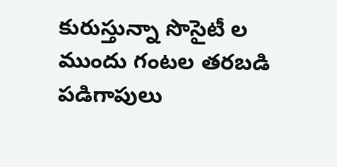కురుస్తున్నా సొసైటీ ల ముందు గంటల తరబడి పడిగాపులు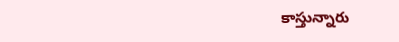కాస్తున్నారు